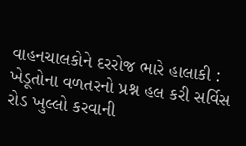વાહનચાલકોને દરરોજ ભારે હાલાકી : ખેડૂતોના વળતરનો પ્રશ્ન હલ કરી સર્વિસ રોડ ખુલ્લો કરવાની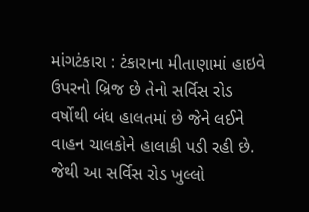માંગટંકારા : ટંકારાના મીતાણામાં હાઇવે ઉપરનો બ્રિજ છે તેનો સર્વિસ રોડ વર્ષોથી બંધ હાલતમાં છે જેને લઈને વાહન ચાલકોને હાલાકી પડી રહી છે. જેથી આ સર્વિસ રોડ ખુલ્લો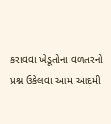કરાવવા ખેડૂતોના વળતરનો પ્રશ્ન ઉકેલવા આમ આદમી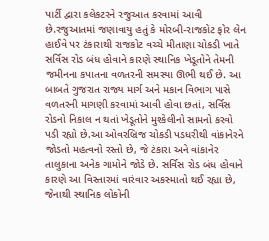પાર્ટી દ્વારા કલેકટરને રજુઆત કરવામાં આવી છે.રજુઆતમાં જણાવાયુ હતું કે મોરબી-રાજકોટ ફોર લેન હાઈવે પર ટંકારાથી રાજકોટ વચ્ચે મીતાણા ચોકડી ખાતે સર્વિસ રોડ બંધ હોવાને કારણે સ્થાનિક ખેડૂતોને તેમની જમીનના કપાતના વળતરની સમસ્યા ઊભી થઈ છે. આ બાબતે ગુજરાત રાજ્ય માર્ગ અને મકાન વિભાગ પાસે વળતરની માગણી કરવામાં આવી હોવા છતાં, સર્વિસ રોડનો નિકાલ ન થતાં ખેડૂતોને મુશ્કેલીનો સામનો કરવો પડી રહ્યો છે.આ ઓવરબ્રિજ ચોકડી પડધરીથી વાંકાનેરને જોડતો મહત્વનો રસ્તો છે, જે ટંકારા અને વાંકાનેર તાલુકાના અનેક ગામોને જોડે છે. સર્વિસ રોડ બંધ હોવાને કારણે આ વિસ્તારમાં વારંવાર અકસ્માતો થઈ રહ્યા છે, જેનાથી સ્થાનિક લોકોની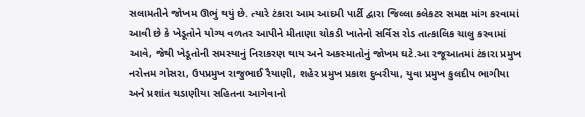સલામતીને જોખમ ઊભું થયું છે. ત્યારે ટંકારા આમ આદમી પાર્ટી દ્વારા જિલ્લા કલેકટર સમક્ષ માંગ કરવામાં આવી છે કે ખેડૂતોને યોગ્ય વળતર આપીને મીતાણા ચોકડી ખાતેનો સર્વિસ રોડ તાત્કાલિક ચાલુ કરવામાં આવે, જેથી ખેડૂતોની સમસ્યાનું નિરાકરણ થાય અને અકસ્માતોનું જોખમ ઘટે.આ રજૂઆતમાં ટંકારા પ્રમુખ નરોત્તમ ગોસરા, ઉપપ્રમુખ રાજુભાઈ રૈયાણી, શહેર પ્રમુખ પ્રકાશ દુબરીયા, યુવા પ્રમુખ કુલદીપ ભાગીયા અને પ્રશાંત ચડાણીયા સહિતના આગેવાનો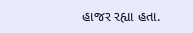હાજર રહ્યા હતા.